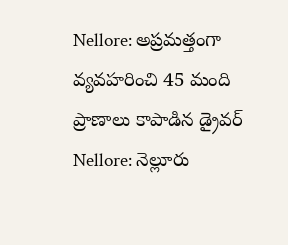Nellore: అప్రమత్తంగా వ్యవహరించి 45 మంది ప్రాణాలు కాపాడిన డ్రైవర్
Nellore: నెల్లూరు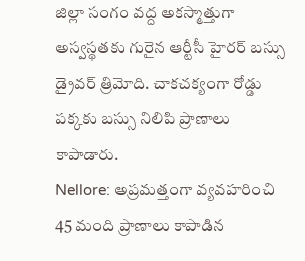జిల్లా సంగం వద్ద అకస్మాత్తుగా అస్వస్థతకు గురైన ఆర్టీసీ హైరర్ బస్సు డ్రైవర్ త్రిమోది. చాకచక్యంగా రోడ్డు పక్కకు బస్సు నిలిపి ప్రాణాలు కాపాడారు.
Nellore: అప్రమత్తంగా వ్యవహరించి 45 మంది ప్రాణాలు కాపాడిన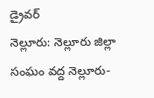డ్రైవర్
నెల్లూరు: నెల్లూరు జిల్లా సంఘం వద్ద నెల్లూరు-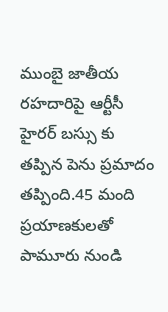ముంబై జాతీయ రహదారిపై ఆర్టీసీ హైరర్ బస్సు కు తప్పిన పెను ప్రమాదం తప్పింది.45 మంది ప్రయాణకులతో పామూరు నుండి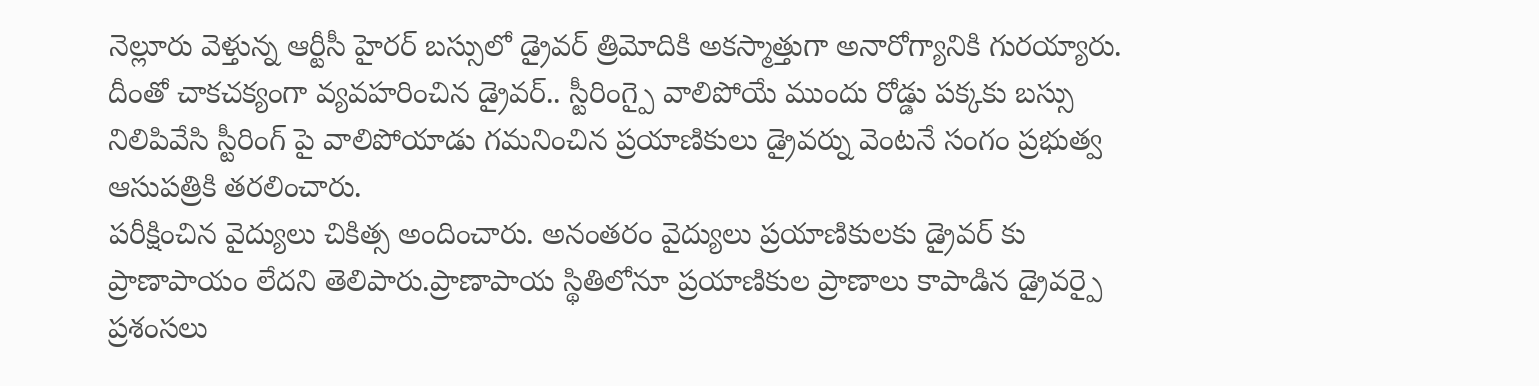నెల్లూరు వెళ్తున్న ఆర్టీసీ హైరర్ బస్సులో డ్రైవర్ త్రిమోదికి అకస్మాత్తుగా అనారోగ్యానికి గురయ్యారు.
దీంతో చాకచక్యంగా వ్యవహరించిన డ్రైవర్.. స్టీరింగ్పై వాలిపోయే ముందు రోడ్డు పక్కకు బస్సు నిలిపివేసి స్టీరింగ్ పై వాలిపోయాడు గమనించిన ప్రయాణికులు డ్రైవర్ను వెంటనే సంగం ప్రభుత్వ ఆసుపత్రికి తరలించారు.
పరీక్షించిన వైద్యులు చికిత్స అందించారు. అనంతరం వైద్యులు ప్రయాణికులకు డ్రైవర్ కు ప్రాణాపాయం లేదని తెలిపారు.ప్రాణాపాయ స్థితిలోనూ ప్రయాణికుల ప్రాణాలు కాపాడిన డ్రైవర్పై ప్రశంసలు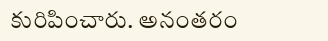కురిపించారు. అనంతరం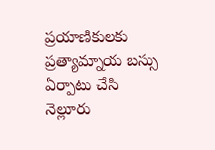ప్రయాణికులకు ప్రత్యామ్నాయ బస్సు ఏర్పాటు చేసి నెల్లూరు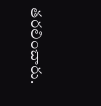తరలించారు.